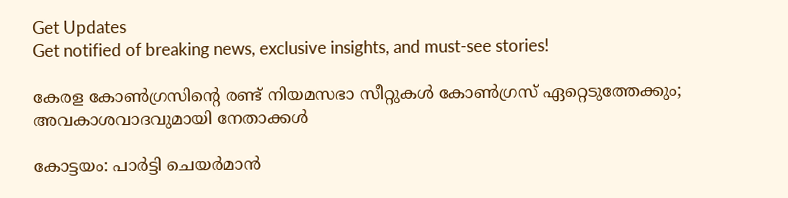Get Updates
Get notified of breaking news, exclusive insights, and must-see stories!

കേരള കോണ്‍ഗ്രസിന്‍റെ രണ്ട് നിയമസഭാ സീറ്റുകള്‍ കോണ്‍ഗ്രസ് ഏറ്റെടുത്തേക്കും; അവകാശവാദവുമായി നേതാക്കള്‍

കോട്ടയം: പാര്‍ട്ടി ചെയര്‍മാന്‍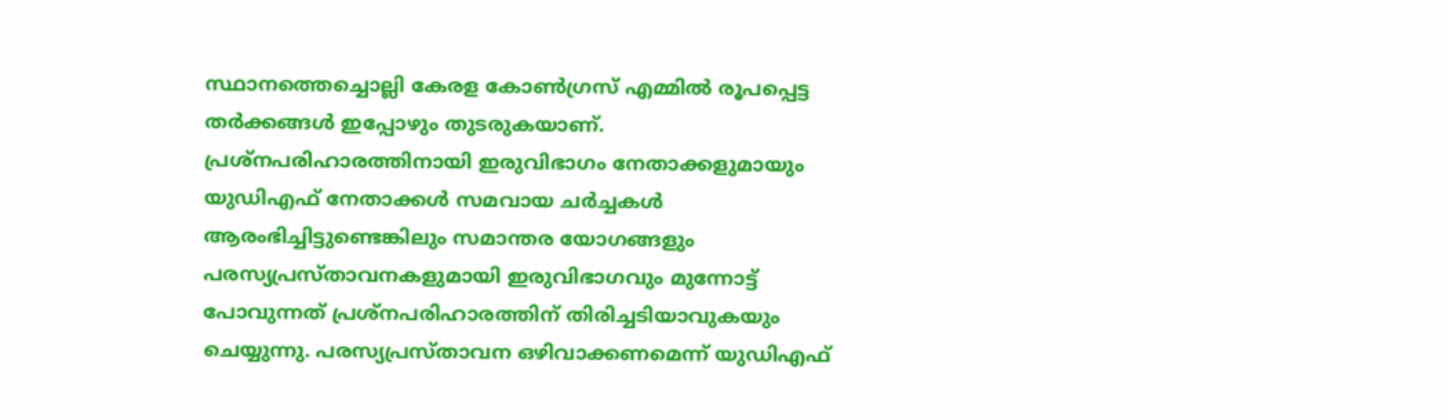സ്ഥാനത്തെച്ചൊല്ലി കേരള കോണ്‍ഗ്രസ് എമ്മില്‍ രൂപപ്പെട്ട തര്‍ക്കങ്ങള്‍ ഇപ്പോഴും തുടരുകയാണ്. പ്രശ്നപരിഹാരത്തിനായി ഇരുവിഭാഗം നേതാക്കളുമായും യുഡിഎഫ് നേതാക്കള്‍ സമവായ ചര്‍ച്ചകള്‍ ആരംഭിച്ചിട്ടുണ്ടെങ്കിലും സമാന്തര യോഗങ്ങളും പരസ്യപ്രസ്താവനകളുമായി ഇരുവിഭാഗവും മുന്നോട്ട് പോവുന്നത് പ്രശ്നപരിഹാരത്തിന് തിരിച്ചടിയാവുകയും ചെയ്യുന്നു. പരസ്യപ്രസ്താവന ഒഴിവാക്കണമെന്ന് യുഡിഎഫ്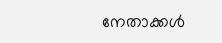നേതാക്കള്‍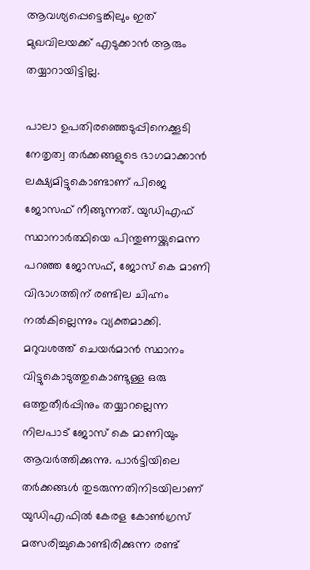ആവശ്യപ്പെട്ടെങ്കിലും ഇത് മുഖവിലയക്ക് എടുക്കാന്‍ ആരും തയ്യാറായിട്ടില്ല.

പാലാ ഉപതിരഞ്ഞെടുപ്പിനെക്കൂടി നേതൃത്വ തര്‍ക്കങ്ങളുടെ ഭാഗമാക്കാന്‍ ലക്ഷ്യമിട്ടുകൊണ്ടാണ് പിജെ ജോസഫ് നീങ്ങുന്നത്. യുഡിഎഫ് സ്ഥാനാര്‍ത്ഥിയെ പിന്തുണയ്ക്കുമെന്ന പറഞ്ഞ ജോസഫ്, ജോസ് കെ മാണി വിഭാഗത്തിന് രണ്ടില ചിഹ്നം നല്‍കില്ലെന്നും വ്യക്തമാക്കി. മറുവശത്ത് ചെയര്‍മാന്‍ സ്ഥാനം വിട്ടുകൊടുത്തുകൊണ്ടുള്ള ഒരു ഒത്തുതീര്‍പ്പിനും തയ്യാറല്ലെന്ന നിലപാട് ജോസ് കെ മാണിയും ആവര്‍ത്തിക്കുന്നു. പാര്‍ട്ടിയിലെ തര്‍ക്കങ്ങള്‍ തുടരുന്നതിനിടയിലാണ് യുഡിഎഫില്‍ കേരള കോണ്‍ഗ്രസ് മത്സരിച്ചുകൊണ്ടിരിക്കുന്ന രണ്ട്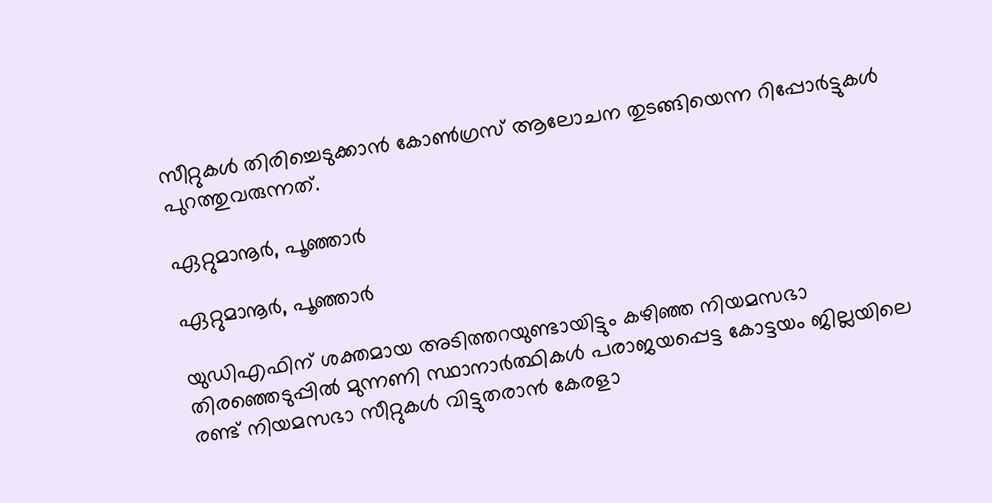സീറ്റുകള്‍ തിരിച്ചെടുക്കാന്‍ കോണ്‍ഗ്രസ് ആലോചന തുടങ്ങിയെന്ന റിപ്പോര്‍ട്ടുകള്‍ പുറത്തുവരുന്നത്.

ഏറ്റുമാനൂര്‍, പൂഞ്ഞാര്‍

ഏറ്റുമാനൂര്‍, പൂഞ്ഞാര്‍

യുഡിഎഫിന് ശക്തമായ അടിത്തറയുണ്ടായിട്ടും കഴിഞ്ഞ നിയമസഭാ തിരഞ്ഞെടുപ്പില്‍ മുന്നണി സ്ഥാനാര്‍ത്ഥികള്‍ പരാജയപ്പെട്ട കോട്ടയം ജില്ലയിലെ രണ്ട് നിയമസഭാ സീറ്റുകള്‍ വിട്ടുതരാന്‍ കേരളാ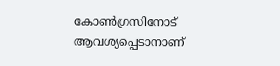കോണ്‍ഗ്രസിനോട് ആവശ്യപ്പെടാനാണ്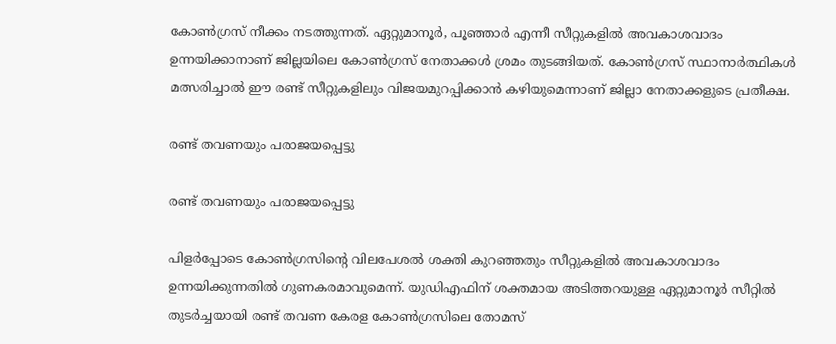കോണ്‍ഗ്രസ് നീക്കം നടത്തുന്നത്. ഏറ്റുമാനൂര്‍, പൂഞ്ഞാര്‍ എന്നീ സീറ്റുകളില്‍ അവകാശവാദം ഉന്നയിക്കാനാണ് ജില്ലയിലെ കോണ്‍ഗ്രസ് നേതാക്കള്‍ ശ്രമം തുടങ്ങിയത്. കോണ്‍ഗ്രസ് സ്ഥാനാര്‍ത്ഥികള്‍ മത്സരിച്ചാല്‍ ഈ രണ്ട് സീറ്റുകളിലും വിജയമുറപ്പിക്കാന്‍ കഴിയുമെന്നാണ് ജില്ലാ നേതാക്കളുടെ പ്രതീക്ഷ.

രണ്ട് തവണയും പരാജയപ്പെട്ടു

രണ്ട് തവണയും പരാജയപ്പെട്ടു

പിളര്‍പ്പോടെ കോണ്‍ഗ്രസിന്‍റെ വിലപേശല്‍ ശക്തി കുറഞ്ഞതും സീറ്റുകളില്‍ അവകാശവാദം ഉന്നയിക്കുന്നതില്‍ ഗുണകരമാവുമെന്ന്. യുഡിഎഫിന് ശക്തമായ അടിത്തറയുള്ള ഏറ്റുമാനൂര്‍ സീറ്റില്‍ തുടര്‍ച്ചയായി രണ്ട് തവണ കേരള കോണ്‍ഗ്രസിലെ തോമസ്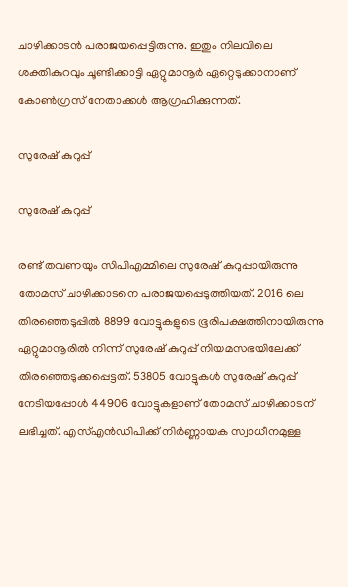ചാഴിക്കാടന്‍ പരാജയപ്പെട്ടിരുന്നു. ഇതും നിലവിലെ ശക്തികുറവും ചൂണ്ടിക്കാട്ടി ഏറ്റുമാനൂര്‍ ഏറ്റെടുക്കാനാണ് കോണ്‍ഗ്രസ് നേതാക്കള്‍ ആഗ്രഹിക്കുന്നത്.

സുരേഷ് കുറുപ്പ്

സുരേഷ് കുറുപ്പ്

രണ്ട് തവണയും സിപിഎമ്മിലെ സുരേഷ് കുറുപ്പായിരുന്നു തോമസ് ചാഴിക്കാടനെ പരാജയപ്പെടുത്തിയത്. 2016 ലെ തിരഞ്ഞെടുപ്പില്‍ 8899 വോട്ടുകളുടെ ഭൂരിപക്ഷത്തിനായിരുന്നു ഏറ്റുമാനൂരില്‍ നിന്ന് സുരേഷ് കുറുപ്പ് നിയമസഭയിലേക്ക് തിരഞ്ഞെടുക്കപ്പെട്ടത്. 53805 വോട്ടുകള്‍ സുരേഷ് കുറുപ്പ് നേടിയപ്പോള്‍ 44906 വോട്ടുകളാണ് തോമസ് ചാഴിക്കാടന് ലഭിച്ചത്. എസ്എന്‍ഡിപിക്ക് നിര്‍ണ്ണായക സ്വാധീനമുള്ള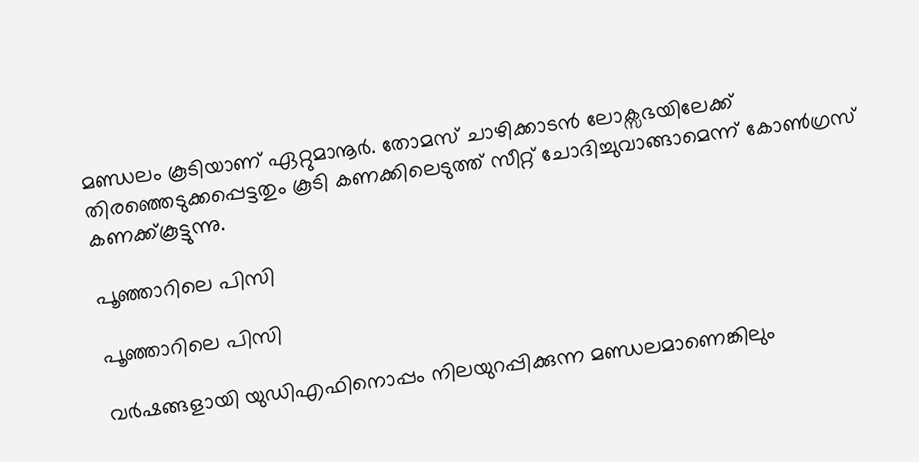മണ്ഡലം കൂടിയാണ് ഏറ്റുമാനൂര്‍. തോമസ് ചാഴിക്കാടന്‍ ലോക്സഭയിലേക്ക് തിരഞ്ഞെടുക്കപ്പെട്ടതും കൂടി കണക്കിലെടുത്ത് സീറ്റ് ചോദിച്ചുവാങ്ങാമെന്ന് കോണ്‍ഗ്രസ് കണക്ക്കൂട്ടുന്നു.

പൂഞ്ഞാറിലെ പിസി

പൂഞ്ഞാറിലെ പിസി

വര്‍ഷങ്ങളായി യുഡിഎഫിനൊപ്പം നിലയുറപ്പിക്കുന്ന മണ്ഡലമാണെങ്കിലും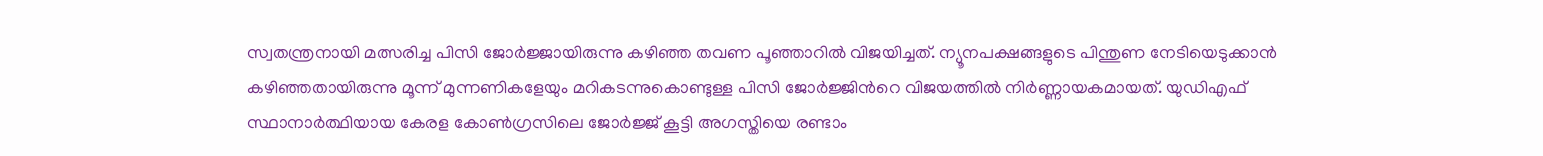സ്വതന്ത്രനായി മത്സരിച്ച പിസി ജോര്‍ജ്ജായിരുന്നു കഴിഞ്ഞ തവണ പൂഞ്ഞാറില്‍ വിജയിച്ചത്. ന്യൂനപക്ഷങ്ങളുടെ പിന്തുണ നേടിയെടുക്കാന്‍ കഴിഞ്ഞതായിരുന്നു മൂന്ന് മുന്നണികളേയും മറികടന്നുകൊണ്ടുള്ള പിസി ജോര്‍ജ്ജിന്‍റെ വിജയത്തില്‍ നിര്‍ണ്ണായകമായത്. യുഡിഎഫ് സ്ഥാനാര്‍ത്ഥിയായ കേരള കോണ്‍ഗ്രസിലെ ജോര്‍ജ്ജ് കൂട്ടി അഗസ്തിയെ രണ്ടാം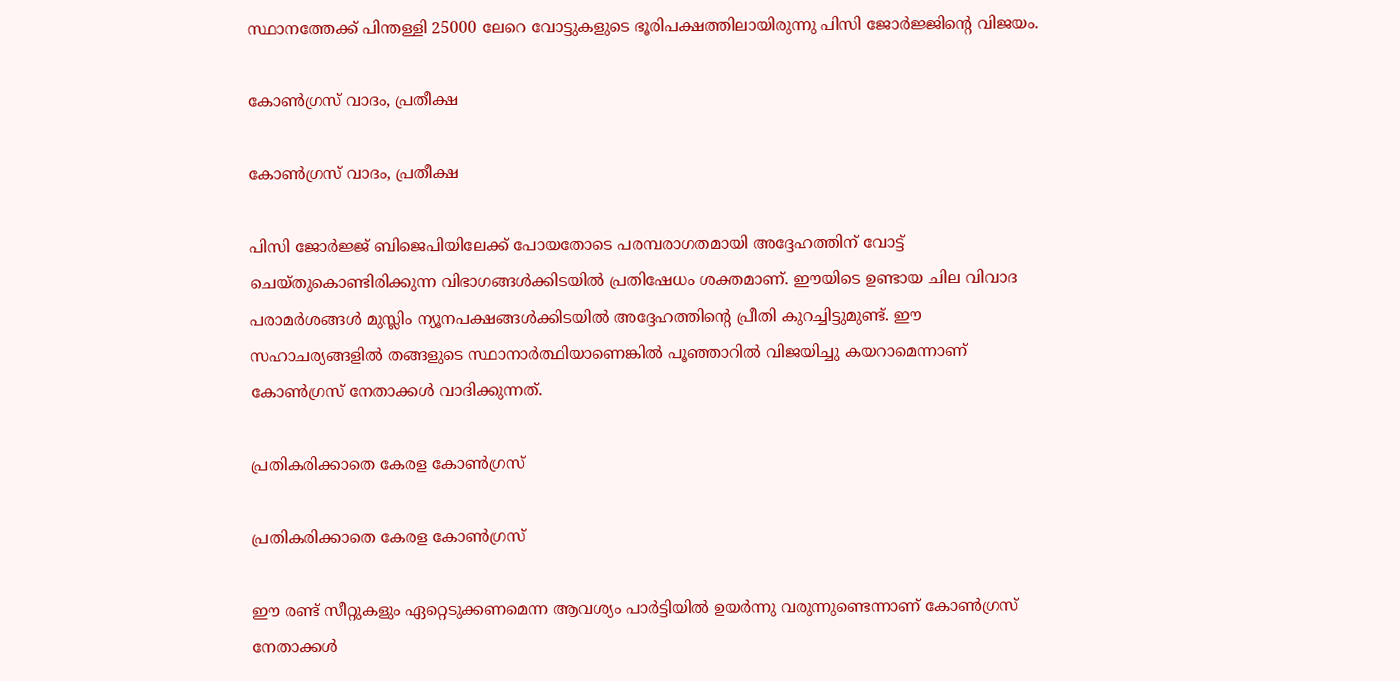സ്ഥാനത്തേക്ക് പിന്തള്ളി 25000 ലേറെ വോട്ടുകളുടെ ഭൂരിപക്ഷത്തിലായിരുന്നു പിസി ജോര്‍ജ്ജിന്‍റെ വിജയം.

കോണ്‍ഗ്രസ് വാദം, പ്രതീക്ഷ

കോണ്‍ഗ്രസ് വാദം, പ്രതീക്ഷ

പിസി ജോര്‍ജ്ജ് ബിജെപിയിലേക്ക് പോയതോടെ പരമ്പരാഗതമായി അദ്ദേഹത്തിന് വോട്ട് ചെയ്തുകൊണ്ടിരിക്കുന്ന വിഭാഗങ്ങള്‍ക്കിടയില്‍ പ്രതിഷേധം ശക്തമാണ്. ഈയിടെ ഉണ്ടായ ചില വിവാദ പരാമര്‍ശങ്ങള്‍ മുസ്ലിം ന്യൂനപക്ഷങ്ങള്‍ക്കിടയില്‍ അദ്ദേഹത്തിന്‍റെ പ്രീതി കുറച്ചിട്ടുമുണ്ട്. ഈ സഹാചര്യങ്ങളില്‍ തങ്ങളുടെ സ്ഥാനാര്‍ത്ഥിയാണെങ്കില്‍ പൂഞ്ഞാറില്‍ വിജയിച്ചു കയറാമെന്നാണ് കോണ്‍ഗ്രസ് നേതാക്കള്‍ വാദിക്കുന്നത്.

പ്രതികരിക്കാതെ കേരള കോണ്‍ഗ്രസ്

പ്രതികരിക്കാതെ കേരള കോണ്‍ഗ്രസ്

ഈ രണ്ട് സീറ്റുകളും ഏറ്റെടുക്കണമെന്ന ആവശ്യം പാര്‍ട്ടിയില്‍ ഉയര്‍ന്നു വരുന്നുണ്ടെന്നാണ് കോണ്‍ഗ്രസ് നേതാക്കള്‍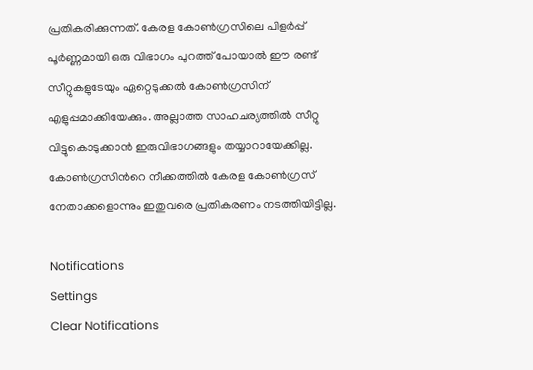പ്രതികരിക്കുന്നത്. കേരള കോണ്‍ഗ്രസിലെ പിളര്‍പ്പ് പൂര്‍ണ്ണമായി ഒരു വിഭാഗം പുറത്ത് പോയാല്‍ ഈ രണ്ട് സീറ്റുകളുടേയും ഏറ്റെടുക്കല്‍ കോണ്‍ഗ്രസിന് എളുപ്പമാക്കിയേക്കും. അല്ലാത്ത സാഹചര്യത്തില്‍ സീറ്റു വിട്ടുകൊടുക്കാന്‍ ഇരുവിഭാഗങ്ങളും തയ്യാറായേക്കില്ല. കോണ്‍ഗ്രസിന്‍റെ നീക്കത്തില്‍ കേരള കോണ്‍ഗ്രസ് നേതാക്കളൊന്നും ഇതുവരെ പ്രതികരണം നടത്തിയിട്ടില്ല.

Notifications
Settings
Clear Notifications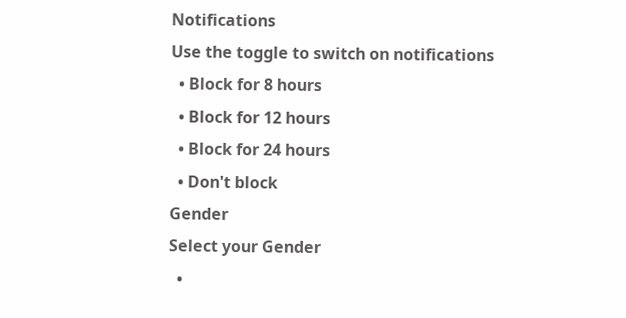Notifications
Use the toggle to switch on notifications
  • Block for 8 hours
  • Block for 12 hours
  • Block for 24 hours
  • Don't block
Gender
Select your Gender
  •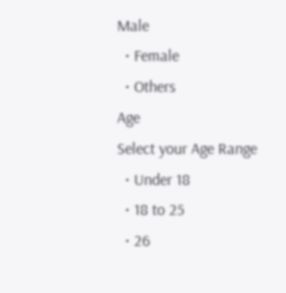Male
  • Female
  • Others
Age
Select your Age Range
  • Under 18
  • 18 to 25
  • 26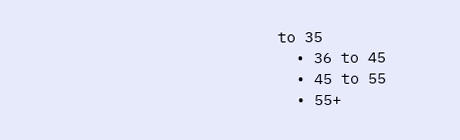to 35
  • 36 to 45
  • 45 to 55
  • 55+